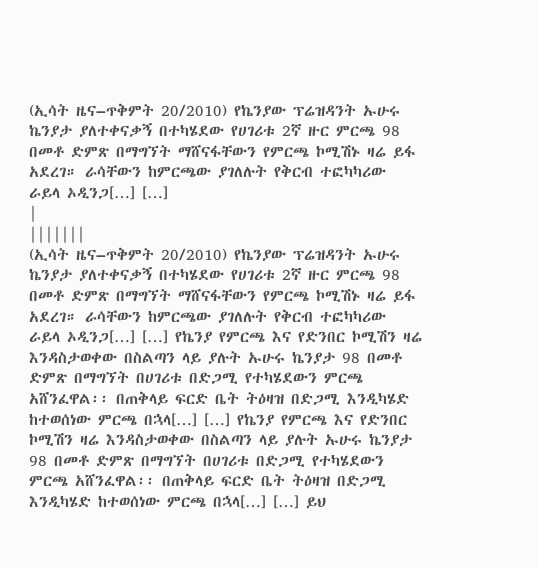(ኢሳት ዜና–ጥቅምት 20/2010) የኬንያው ፕሬዝዳንት ኡሁሩ ኬንያታ ያለተቀናቃኝ በተካሄደው የሀገሪቱ 2ኛ ዙር ምርጫ 98 በመቶ ድምጽ በማግኘት ማሸናፋቸውን የምርጫ ኮሚሽኑ ዛሬ ይፋ አደረገ። ራሳቸውን ከምርጫው ያገለሉት የቅርብ ተፎካካሪው ራይላ ኦዲንጋ[…] […]
|
|||||||
(ኢሳት ዜና–ጥቅምት 20/2010) የኬንያው ፕሬዝዳንት ኡሁሩ ኬንያታ ያለተቀናቃኝ በተካሄደው የሀገሪቱ 2ኛ ዙር ምርጫ 98 በመቶ ድምጽ በማግኘት ማሸናፋቸውን የምርጫ ኮሚሽኑ ዛሬ ይፋ አደረገ። ራሳቸውን ከምርጫው ያገለሉት የቅርብ ተፎካካሪው ራይላ ኦዲንጋ[…] […] የኬንያ የምርጫ እና የድንበር ኮሚሽን ዛሬ እንዳስታወቀው በስልጣን ላይ ያሉት ኡሁሩ ኬንያታ 98 በመቶ ድምጽ በማግኘት በሀገሪቱ በድጋሚ የተካሄደውን ምርጫ አሸንፈዋል፡፡ በጠቅላይ ፍርድ ቤት ትዕዛዝ በድጋሚ እንዲካሄድ ከተወሰነው ምርጫ በኋላ[…] […] የኬንያ የምርጫ እና የድንበር ኮሚሽን ዛሬ እንዳስታወቀው በስልጣን ላይ ያሉት ኡሁሩ ኬንያታ 98 በመቶ ድምጽ በማግኘት በሀገሪቱ በድጋሚ የተካሄደውን ምርጫ አሸንፈዋል፡፡ በጠቅላይ ፍርድ ቤት ትዕዛዝ በድጋሚ እንዲካሄድ ከተወሰነው ምርጫ በኋላ[…] […] ይህ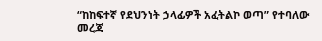“ከከፍተኛ የደህንነት ኃላፊዎች አፈትልኮ ወጣ” የተባለው መረጃ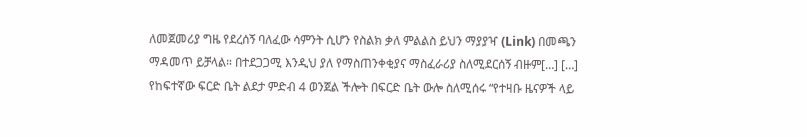ለመጀመሪያ ግዜ የደረሰኝ ባለፈው ሳምንት ሲሆን የስልክ ቃለ ምልልስ ይህን ማያያዣ (Link) በመጫን ማዳመጥ ይቻላል። በተደጋጋሚ እንዲህ ያለ የማስጠንቀቂያና ማስፈራሪያ ስለሚደርሰኝ ብዙም[…] […] የከፍተኛው ፍርድ ቤት ልደታ ምድብ 4 ወንጀል ችሎት በፍርድ ቤት ውሎ ስለሚሰሩ “የተዛቡ ዜናዎች ላይ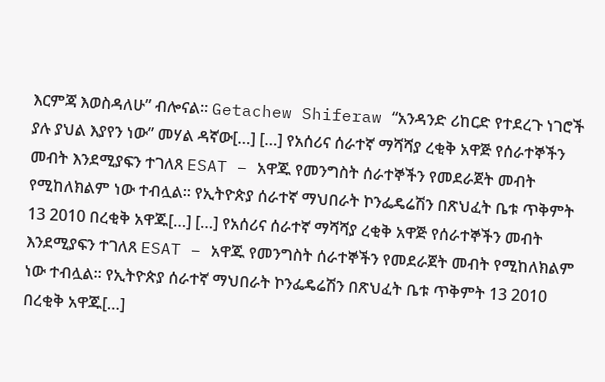እርምጃ እወስዳለሁ” ብሎናል። Getachew Shiferaw “አንዳንድ ሪከርድ የተደረጉ ነገሮች ያሉ ያህል እያየን ነው” መሃል ዳኛው[…] […] የአሰሪና ሰራተኛ ማሻሻያ ረቂቅ አዋጅ የሰራተኞችን መብት እንደሚያፍን ተገለጸ ESAT – አዋጁ የመንግስት ሰራተኞችን የመደራጀት መብት የሚከለክልም ነው ተብሏል። የኢትዮጵያ ሰራተኛ ማህበራት ኮንፌዴሬሽን በጽህፈት ቤቱ ጥቅምት 13 2010 በረቂቅ አዋጁ[…] […] የአሰሪና ሰራተኛ ማሻሻያ ረቂቅ አዋጅ የሰራተኞችን መብት እንደሚያፍን ተገለጸ ESAT – አዋጁ የመንግስት ሰራተኞችን የመደራጀት መብት የሚከለክልም ነው ተብሏል። የኢትዮጵያ ሰራተኛ ማህበራት ኮንፌዴሬሽን በጽህፈት ቤቱ ጥቅምት 13 2010 በረቂቅ አዋጁ[…]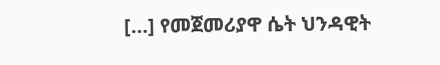[…] የመጀመሪያዋ ሴት ህንዳዊት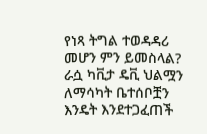የነጻ ትግል ተወዳዳሪ መሆን ምን ይመስላል? ራሷ ካቪታ ዴቪ ህልሟን ለማሳካት ቤተሰቦቿን እንዴት እንደተጋፈጠች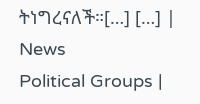ትነግረናለች።[…] […] |
News
Political Groups |